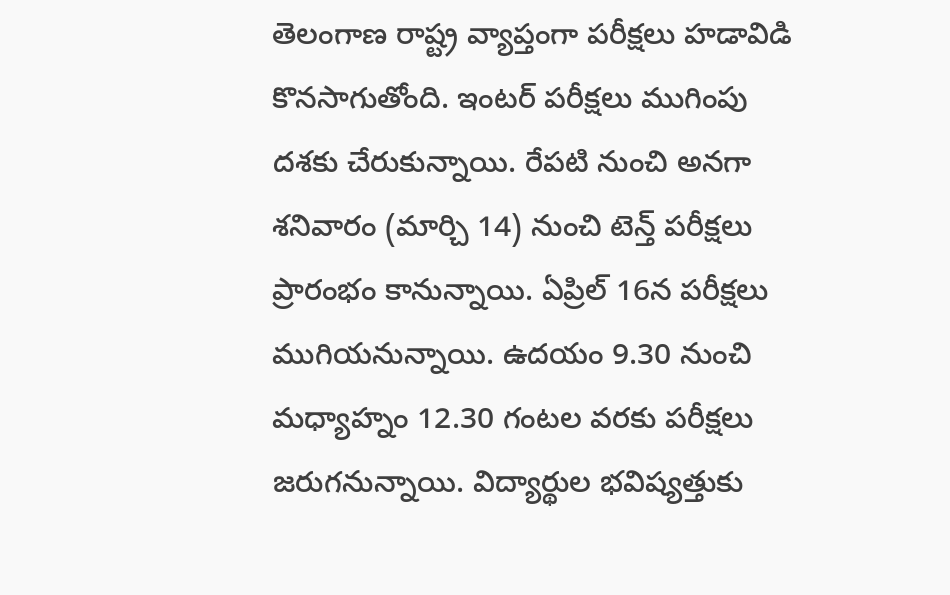తెలంగాణ రాష్ట్ర వ్యాప్తంగా పరీక్షలు హడావిడి కొనసాగుతోంది. ఇంటర్ పరీక్షలు ముగింపు దశకు చేరుకున్నాయి. రేపటి నుంచి అనగా శనివారం (మార్చి 14) నుంచి టెన్త్ పరీక్షలు ప్రారంభం కానున్నాయి. ఏప్రిల్ 16న పరీక్షలు ముగియనున్నాయి. ఉదయం 9.30 నుంచి మధ్యాహ్నం 12.30 గంటల వరకు పరీక్షలు జరుగనున్నాయి. విద్యార్థుల భవిష్యత్తుకు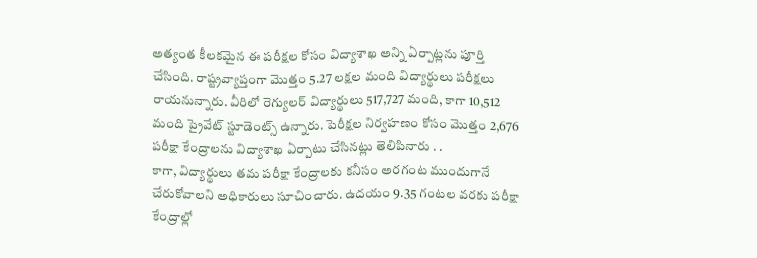అత్యంత కీలకమైన ఈ పరీక్షల కోసం విద్యాశాఖ అన్ని ఏర్పాట్లను పూర్తి చేసింది. రాష్ట్రవ్యాప్తంగా మొత్తం 5.27 లక్షల మంది విద్యార్థులు పరీక్షలు రాయనున్నారు. వీరిలో రెగ్యులర్ విద్యార్థులు 517,727 మంది, కాగా 10,512 మంది ప్రైవేట్ స్టూడెంట్స్ ఉన్నారు. పెరీక్షల నిర్వహణం కోసం మొత్తం 2,676 పరీక్షా కేంద్రాలను విద్యాశాఖ ఏర్పాటు చేసినట్లు తెలిపినారు . .
కాగా, విద్యార్థులు తమ పరీక్షా కేంద్రాలకు కనీసం అరగంట ముందుగానే చేరుకోవాలని అధికారులు సూచించారు. ఉదయం 9.35 గంటల వరకు పరీక్షా కేంద్రాల్లో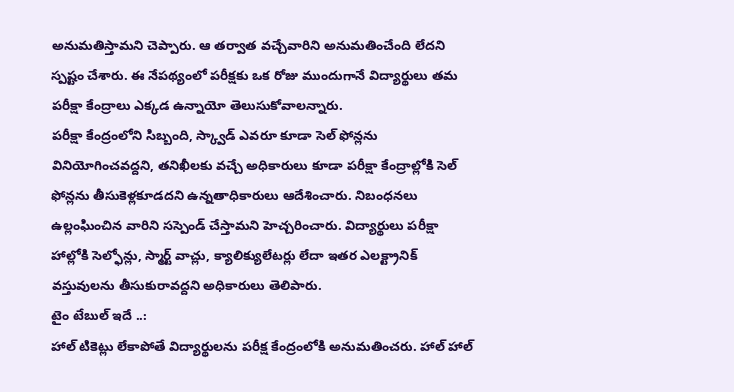అనుమతిస్తామని చెప్పారు. ఆ తర్వాత వచ్చేవారిని అనుమతించేంది లేదని స్పష్టం చేశారు. ఈ నేపథ్యంలో పరీక్షకు ఒక రోజు ముందుగానే విద్యార్థులు తమ పరీక్షా కేంద్రాలు ఎక్కడ ఉన్నాయో తెలుసుకోవాలన్నారు.
పరీక్షా కేంద్రంలోని సిబ్బంది, స్క్వాడ్ ఎవరూ కూడా సెల్ ఫోన్లను వినియోగించవద్దని, తనిఖీలకు వచ్చే అధికారులు కూడా పరీక్షా కేంద్రాల్లోకి సెల్ ఫోన్లను తీసుకెళ్లకూడదని ఉన్నతాధికారులు ఆదేశించారు. నిబంధనలు ఉల్లంఘించిన వారిని సస్పెండ్ చేస్తామని హెచ్చరించారు. విద్యార్థులు పరీక్షా హాల్లోకి సెల్ఫోన్లు, స్మార్ట్ వాచ్లు, క్యాలిక్యులేటర్లు లేదా ఇతర ఎలక్ట్రానిక్ వస్తువులను తీసుకురావద్దని అధికారులు తెలిపారు.
టైం టేబుల్ ఇదే ..:
హాల్ టికెట్లు లేకాపోతే విద్యార్థులను పరీక్ష కేంద్రంలోకి అనుమతించరు. హాల్ హాల్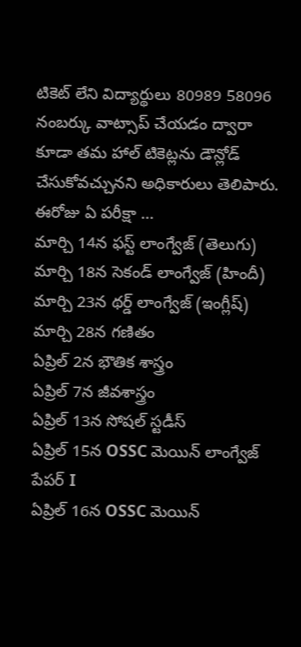టికెట్ లేని విద్యార్థులు 80989 58096 నంబర్కు వాట్సాప్ చేయడం ద్వారా కూడా తమ హాల్ టికెట్లను డౌన్లోడ్ చేసుకోవచ్చునని అధికారులు తెలిపారు.
ఈరోజు ఏ పరీక్షా …
మార్చి 14న ఫస్ట్ లాంగ్వేజ్ (తెలుగు)
మార్చి 18న సెకండ్ లాంగ్వేజ్ (హిందీ)
మార్చి 23న థర్డ్ లాంగ్వేజ్ (ఇంగ్లీష్)
మార్చి 28న గణితం
ఏప్రిల్ 2న భౌతిక శాస్త్రం
ఏప్రిల్ 7న జీవశాస్త్రం
ఏప్రిల్ 13న సోషల్ స్టడీస్
ఏప్రిల్ 15న OSSC మెయిన్ లాంగ్వేజ్ పేపర్ I
ఏప్రిల్ 16న OSSC మెయిన్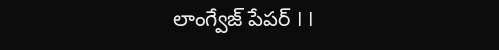లాంగ్వేజ్ పేపర్ I I